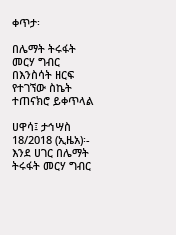ቀጥታ፡

በሌማት ትሩፋት መርሃ ግብር በእንስሳት ዘርፍ የተገኘው ስኬት ተጠናክሮ ይቀጥላል

ሀዋሳ፤ ታኅሣስ 18/2018 (ኢዜአ)፡- እንደ ሀገር በሌማት ትሩፋት መርሃ ግብር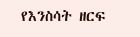የእንስሳት ዘርፍ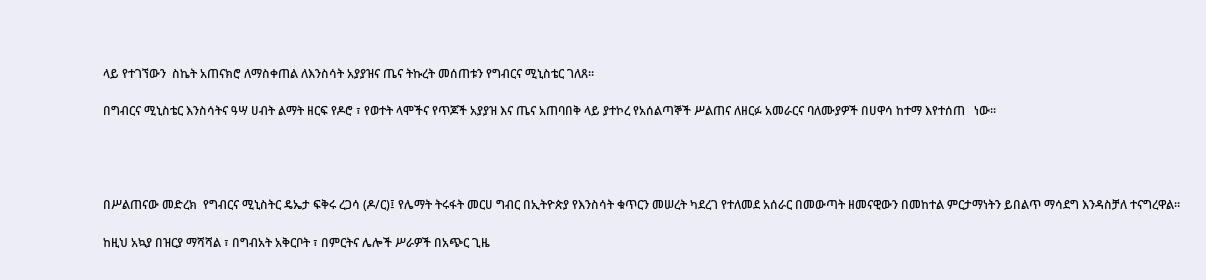ላይ የተገኘውን  ስኬት አጠናክሮ ለማስቀጠል ለእንስሳት አያያዝና ጤና ትኩረት መሰጠቱን የግብርና ሚኒስቴር ገለጸ።

በግብርና ሚኒስቴር እንስሳትና ዓሣ ሀብት ልማት ዘርፍ የዶሮ ፣ የወተት ላሞችና የጥጆች አያያዝ እና ጤና አጠባበቅ ላይ ያተኮረ የአሰልጣኞች ሥልጠና ለዘርፉ አመራርና ባለሙያዎች በሀዋሳ ከተማ እየተሰጠ   ነው፡፡




በሥልጠናው መድረክ  የግብርና ሚኒስትር ዴኤታ ፍቅሩ ረጋሳ (ዶ/ር)፤ የሌማት ትሩፋት መርሀ ግብር በኢትዮጵያ የእንስሳት ቁጥርን መሠረት ካደረገ የተለመደ አሰራር በመውጣት ዘመናዊውን በመከተል ምርታማነትን ይበልጥ ማሳደግ እንዳስቻለ ተናግረዋል።

ከዚህ አኳያ በዝርያ ማሻሻል ፣ በግብአት አቅርቦት ፣ በምርትና ሌሎች ሥራዎች በአጭር ጊዜ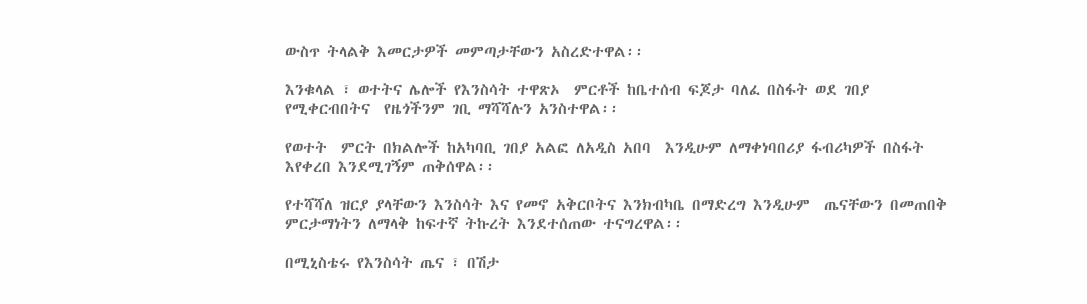ውስጥ ትላልቅ እመርታዎች መምጣታቸውን አስረድተዋል፡፡

እንቁላል ፣ ወተትና ሌሎች የእንስሳት ተዋጽኦ  ምርቶች ከቤተሰብ ፍጆታ ባለፈ በስፋት ወደ ገበያ የሚቀርብበትና  የዜጎችንም ገቢ ማሻሻሉን አንስተዋል፡፡

የወተት  ምርት በክልሎች ከአካባቢ ገበያ አልፎ ለአዲስ አበባ  እንዲሁም ለማቀነባበሪያ ፋብሪካዎች በስፋት እየቀረበ እንደሚገኝም ጠቅሰዋል፡፡

የተሻሻለ ዝርያ ያላቸውን እንስሳት እና የመኖ አቅርቦትና እንክብካቤ በማድረግ እንዲሁም  ጤናቸውን በመጠበቅ ምርታማነትን ለማላቅ ከፍተኛ ትኩረት እንደተሰጠው ተናግረዋል፡፡

በሚኒስቴሩ የእንስሳት ጤና ፣ በሽታ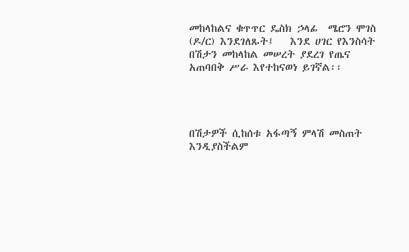መከላከልና ቁጥጥር ዴስክ ኃላፊ  ሜሮን ሞገስ (ዶ/ር) እንደገለጹት፤   እንደ ሀገር የእንስሳት በሽታን መከላከል መሠረት ያደረገ የጤና አጠባበቅ ሥራ እየተከናወነ ይገኛል፡፡




በሽታዎች ሲከሰቱ አፋጣኝ ምላሽ መስጠት እንዲያስችልም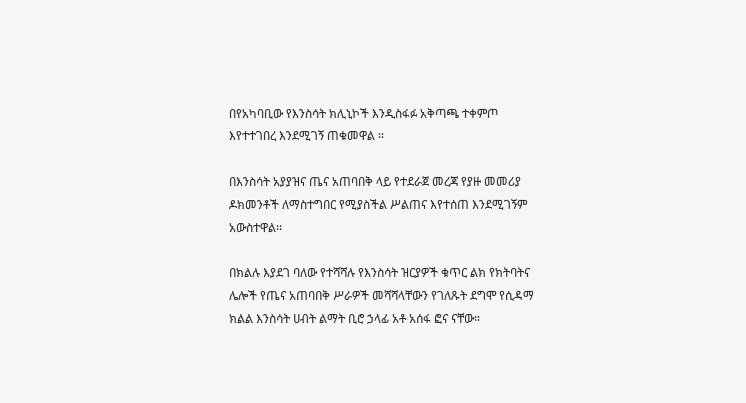በየአካባቢው የእንስሳት ክሊኒኮች እንዲስፋፉ አቅጣጫ ተቀምጦ እየተተገበረ እንደሚገኝ ጠቁመዋል ፡፡

በእንስሳት አያያዝና ጤና አጠባበቅ ላይ የተደራጀ መረጃ የያዙ መመሪያ ዶክመንቶች ለማስተግበር የሚያስችል ሥልጠና እየተሰጠ እንደሚገኝም አውስተዋል፡፡

በክልሉ እያደገ ባለው የተሻሻሉ የእንስሳት ዝርያዎች ቁጥር ልክ የክትባትና ሌሎች የጤና አጠባበቅ ሥራዎች መሻሻላቸውን የገለጹት ደግሞ የሲዳማ ክልል እንስሳት ሀብት ልማት ቢሮ ኃላፊ አቶ አሰፋ ፎና ናቸው።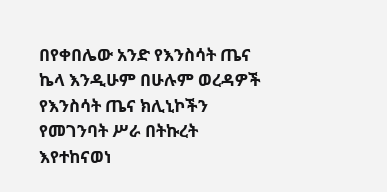በየቀበሌው አንድ የእንስሳት ጤና ኬላ እንዲሁም በሁሉም ወረዳዎች የእንስሳት ጤና ክሊኒኮችን የመገንባት ሥራ በትኩረት እየተከናወነ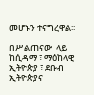መሆኑን ተናግረዋል፡፡

በሥልጠናው  ላይ ከሲዳማ ፣ ማዕከላዊ ኢትዮጵያ ፣ ደቡብ ኢትዮጵያና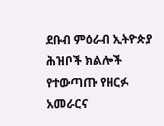ደቡብ ምዕራብ ኢትዮጵያ ሕዝቦች ክልሎች  የተውጣጡ የዘርፉ አመራርና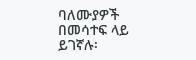ባለሙያዎች በመሳተፍ ላይ  ይገኛሉ፡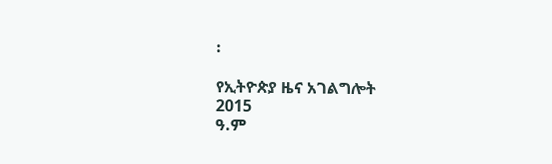፡

የኢትዮጵያ ዜና አገልግሎት
2015
ዓ.ም